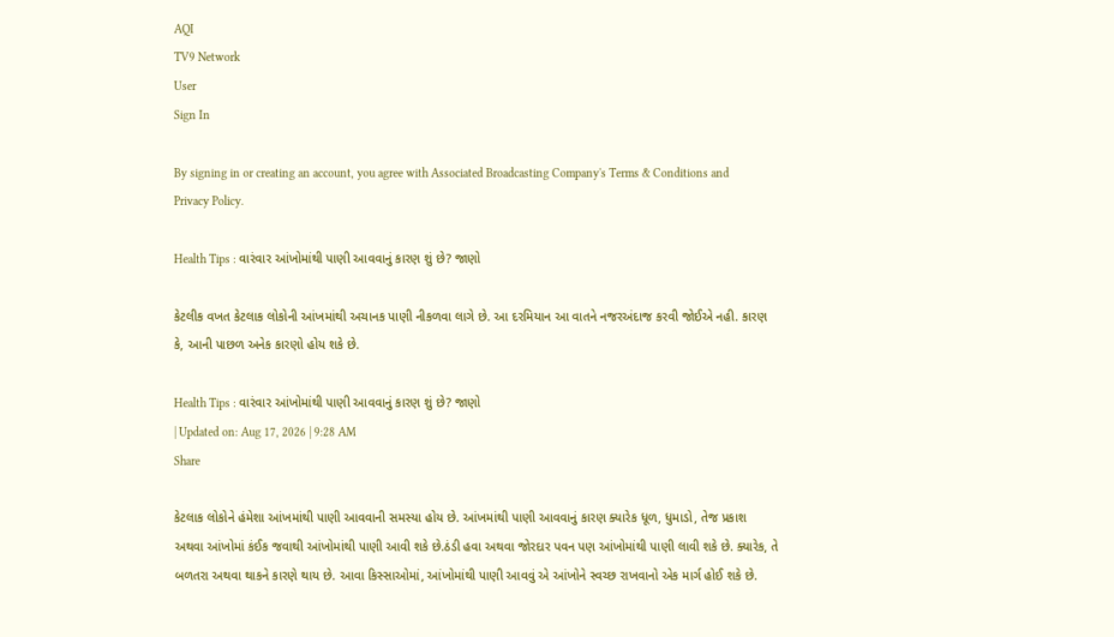AQI
TV9 Network
User
Sign In

By signing in or creating an account, you agree with Associated Broadcasting Company's Terms & Conditions and Privacy Policy.

Health Tips : વારંવાર આંખોમાંથી પાણી આવવાનું કારણ શું છે? જાણો

કેટલીક વખત કેટલાક લોકોની આંખમાંથી અચાનક પાણી નીકળવા લાગે છે. આ દરમિયાન આ વાતને નજરઅંદાજ કરવી જોઈએ નહી. કારણ કે, આની પાછળ અનેક કારણો હોય શકે છે.

Health Tips : વારંવાર આંખોમાંથી પાણી આવવાનું કારણ શું છે? જાણો
| Updated on: Aug 17, 2026 | 9:28 AM
Share

કેટલાક લોકોને હંમેશા આંખમાંથી પાણી આવવાની સમસ્યા હોય છે. આંખમાંથી પાણી આવવાનું કારણ ક્યારેક ધૂળ, ધુમાડો, તેજ પ્રકાશ અથવા આંખોમાં કંઈક જવાથી આંખોમાંથી પાણી આવી શકે છે.ઠંડી હવા અથવા જોરદાર પવન પણ આંખોમાંથી પાણી લાવી શકે છે. ક્યારેક, તે બળતરા અથવા થાકને કારણે થાય છે. આવા કિસ્સાઓમાં, આંખોમાંથી પાણી આવવું એ આંખોને સ્વચ્છ રાખવાનો એક માર્ગ હોઈ શકે છે.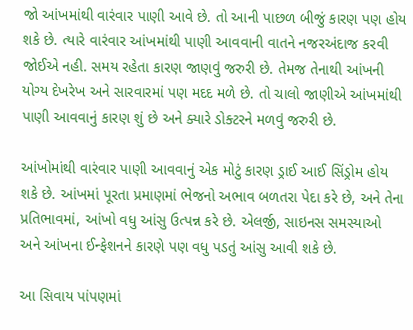જો આંખમાંથી વારંવાર પાણી આવે છે. તો આની પાછળ બીજું કારણ પણ હોય શકે છે. ત્યારે વારંવાર આંખમાંથી પાણી આવવાની વાતને નજરઅંદાજ કરવી જોઈએ નહી. સમય રહેતા કારણ જાણવું જરુરી છે. તેમજ તેનાથી આંખની યોગ્ય દેખરેખ અને સારવારમાં પણ મદદ મળે છે. તો ચાલો જાણીએ આંખમાંથી પાણી આવવાનું કારણ શું છે અને ક્યારે ડોક્ટરને મળવું જરુરી છે.

આંખોમાંથી વારંવાર પાણી આવવાનું એક મોટું કારણ ડ્રાઈ આઈ સિંડ્રોમ હોય શકે છે. આંખમાં પૂરતા પ્રમાણમાં ભેજનો અભાવ બળતરા પેદા કરે છે, અને તેના પ્રતિભાવમાં, આંખો વધુ આંસુ ઉત્પન્ન કરે છે. એલર્જી, સાઇનસ સમસ્યાઓ અને આંખના ઈન્ફેશનને કારણે પણ વધુ પડતું આંસુ આવી શકે છે.

આ સિવાય પાંપણમાં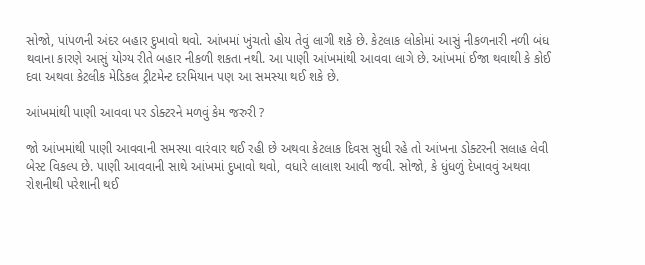સોજો, પાંપળની અંદર બહાર દુખાવો થવો. આંખમાં ખુંચતો હોય તેવું લાગી શકે છે. કેટલાક લોકોમાં આસું નીકળનારી નળી બંધ થવાના કારણે આસું યોગ્ય રીતે બહાર નીકળી શકતા નથી. આ પાણી આંખમાંથી આવવા લાગે છે. આંખમાં ઈજા થવાથી કે કોઈ દવા અથવા કેટલીક મેડિકલ ટ્રીટમેન્ટ દરમિયાન પણ આ સમસ્યા થઈ શકે છે.

આંખમાંથી પાણી આવવા પર ડોક્ટરને મળવું કેમ જરુરી ?

જો આંખમાંથી પાણી આવવાની સમસ્યા વારંવાર થઈ રહી છે અથવા કેટલાક દિવસ સુધી રહે તો આંખના ડોક્ટરની સલાહ લેવી બેસ્ટ વિકલ્પ છે. પાણી આવવાની સાથે આંખમાં દુખાવો થવો, વધારે લાલાશ આવી જવી. સોજો, કે ધુંધળું દેખાવવું અથવા રોશનીથી પરેશાની થઈ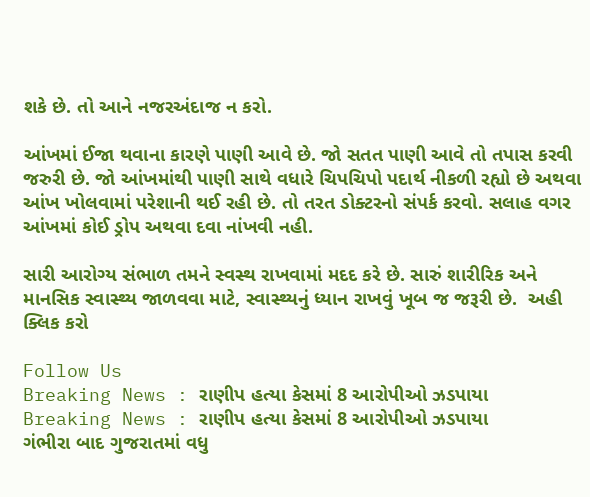શકે છે. તો આને નજરઅંદાજ ન કરો.

આંખમાં ઈજા થવાના કારણે પાણી આવે છે. જો સતત પાણી આવે તો તપાસ કરવી જરુરી છે. જો આંખમાંથી પાણી સાથે વધારે ચિપચિપો પદાર્થ નીકળી રહ્યો છે અથવા આંખ ખોલવામાં પરેશાની થઈ રહી છે. તો તરત ડોક્ટરનો સંપર્ક કરવો. સલાહ વગર આંખમાં કોઈ ડ્રોપ અથવા દવા નાંખવી નહી.

સારી આરોગ્ય સંભાળ તમને સ્વસ્થ રાખવામાં મદદ કરે છે. સારું શારીરિક અને માનસિક સ્વાસ્થ્ય જાળવવા માટે, સ્વાસ્થ્યનું ધ્યાન રાખવું ખૂબ જ જરૂરી છે.  અહી ક્લિક કરો

Follow Us
Breaking News : રાણીપ હત્યા કેસમાં 8 આરોપીઓ ઝડપાયા
Breaking News : રાણીપ હત્યા કેસમાં 8 આરોપીઓ ઝડપાયા
ગંભીરા બાદ ગુજરાતમાં વધુ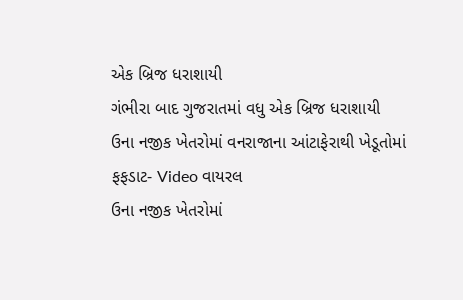એક બ્રિજ ધરાશાયી
ગંભીરા બાદ ગુજરાતમાં વધુ એક બ્રિજ ધરાશાયી
ઉના નજીક ખેતરોમાં વનરાજાના આંટાફેરાથી ખેડૂતોમાં ફફડાટ- Video વાયરલ
ઉના નજીક ખેતરોમાં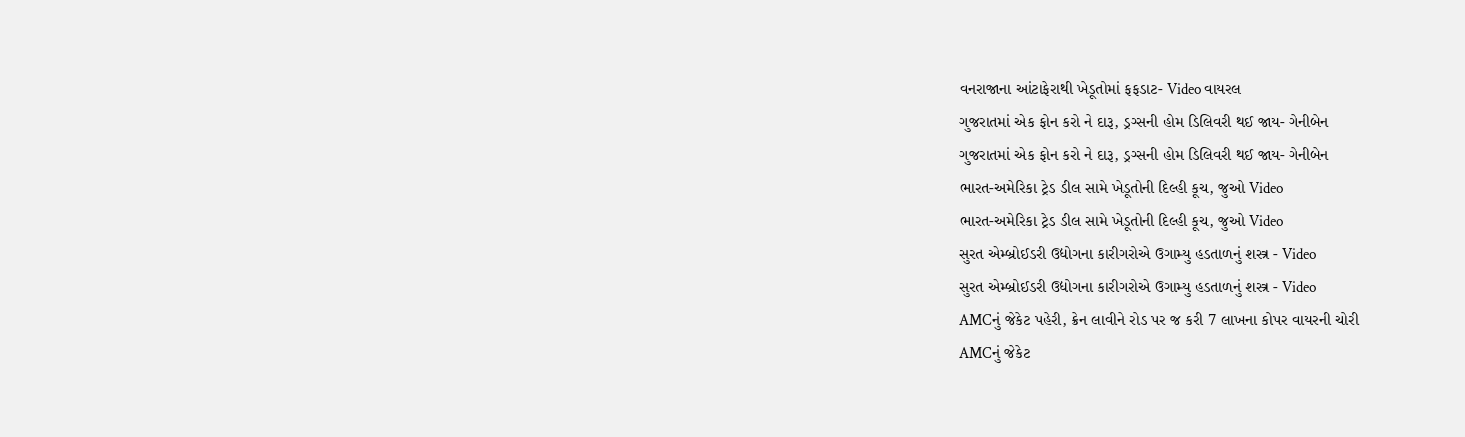વનરાજાના આંટાફેરાથી ખેડૂતોમાં ફફડાટ- Video વાયરલ
ગુજરાતમાં એક ફોન કરો ને દારૂ, ડ્રગ્સની હોમ ડિલિવરી થઈ જાય- ગેનીબેન
ગુજરાતમાં એક ફોન કરો ને દારૂ, ડ્રગ્સની હોમ ડિલિવરી થઈ જાય- ગેનીબેન
ભારત-અમેરિકા ટ્રેડ ડીલ સામે ખેડૂતોની દિલ્હી કૂચ, જુઓ Video
ભારત-અમેરિકા ટ્રેડ ડીલ સામે ખેડૂતોની દિલ્હી કૂચ, જુઓ Video
સુરત એમ્બ્રોઈડરી ઉદ્યોગના કારીગરોએ ઉગામ્યુ હડતાળનું શસ્ત્ર - Video
સુરત એમ્બ્રોઈડરી ઉદ્યોગના કારીગરોએ ઉગામ્યુ હડતાળનું શસ્ત્ર - Video
AMCનું જેકેટ પહેરી, ક્રેન લાવીને રોડ પર જ કરી 7 લાખના કોપર વાયરની ચોરી
AMCનું જેકેટ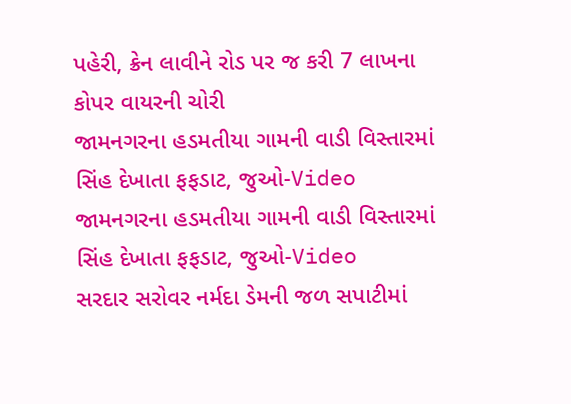પહેરી, ક્રેન લાવીને રોડ પર જ કરી 7 લાખના કોપર વાયરની ચોરી
જામનગરના હડમતીયા ગામની વાડી વિસ્તારમાં સિંહ દેખાતા ફફડાટ, જુઓ-Video
જામનગરના હડમતીયા ગામની વાડી વિસ્તારમાં સિંહ દેખાતા ફફડાટ, જુઓ-Video
સરદાર સરોવર નર્મદા ડેમની જળ સપાટીમાં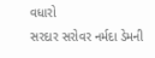વધારો
સરદાર સરોવર નર્મદા ડેમની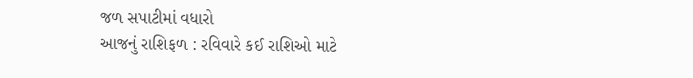જળ સપાટીમાં વધારો
આજનું રાશિફળ : રવિવારે કઈ રાશિઓ માટે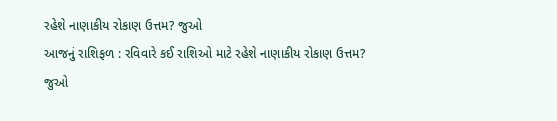રહેશે નાણાકીય રોકાણ ઉત્તમ? જુઓ
આજનું રાશિફળ : રવિવારે કઈ રાશિઓ માટે રહેશે નાણાકીય રોકાણ ઉત્તમ? જુઓ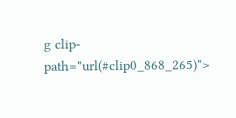g clip-path="url(#clip0_868_265)">